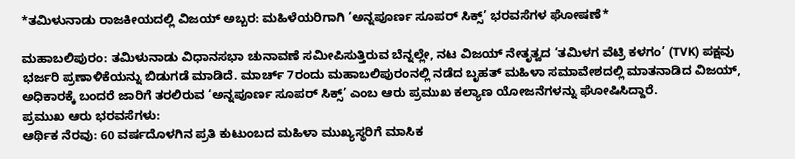*ತಮಿಳುನಾಡು ರಾಜಕೀಯದಲ್ಲಿ ವಿಜಯ್ ಅಬ್ಬರ: ಮಹಿಳೆಯರಿಗಾಗಿ ‘ಅನ್ನಪೂರ್ಣ ಸೂಪರ್ ಸಿಕ್ಸ್’ ಭರವಸೆಗಳ ಘೋಷಣೆ*

ಮಹಾಬಲಿಪುರಂ: ತಮಿಳುನಾಡು ವಿಧಾನಸಭಾ ಚುನಾವಣೆ ಸಮೀಪಿಸುತ್ತಿರುವ ಬೆನ್ನಲ್ಲೇ, ನಟ ವಿಜಯ್ ನೇತೃತ್ವದ ‘ತಮಿಳಗ ವೆಟ್ರಿ ಕಳಗಂ’ (TVK) ಪಕ್ಷವು ಭರ್ಜರಿ ಪ್ರಣಾಳಿಕೆಯನ್ನು ಬಿಡುಗಡೆ ಮಾಡಿದೆ. ಮಾರ್ಚ್ 7ರಂದು ಮಹಾಬಲಿಪುರಂನಲ್ಲಿ ನಡೆದ ಬೃಹತ್ ಮಹಿಳಾ ಸಮಾವೇಶದಲ್ಲಿ ಮಾತನಾಡಿದ ವಿಜಯ್, ಅಧಿಕಾರಕ್ಕೆ ಬಂದರೆ ಜಾರಿಗೆ ತರಲಿರುವ ‘ಅನ್ನಪೂರ್ಣ ಸೂಪರ್ ಸಿಕ್ಸ್’ ಎಂಬ ಆರು ಪ್ರಮುಖ ಕಲ್ಯಾಣ ಯೋಜನೆಗಳನ್ನು ಘೋಷಿಸಿದ್ದಾರೆ.
ಪ್ರಮುಖ ಆರು ಭರವಸೆಗಳು:
ಆರ್ಥಿಕ ನೆರವು: 60 ವರ್ಷದೊಳಗಿನ ಪ್ರತಿ ಕುಟುಂಬದ ಮಹಿಳಾ ಮುಖ್ಯಸ್ಥರಿಗೆ ಮಾಸಿಕ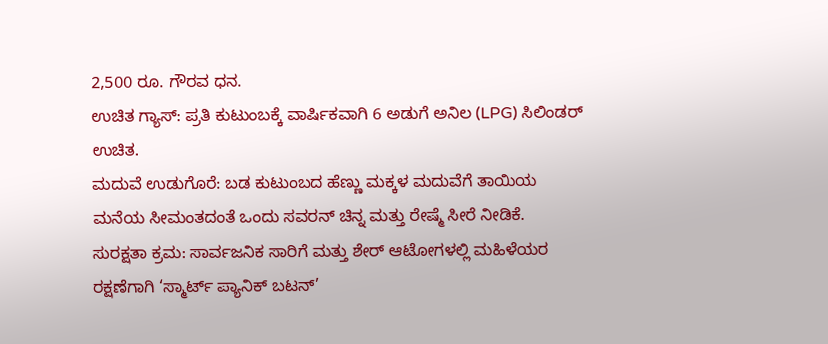2,500 ರೂ. ಗೌರವ ಧನ.
ಉಚಿತ ಗ್ಯಾಸ್: ಪ್ರತಿ ಕುಟುಂಬಕ್ಕೆ ವಾರ್ಷಿಕವಾಗಿ 6 ಅಡುಗೆ ಅನಿಲ (LPG) ಸಿಲಿಂಡರ್ ಉಚಿತ.
ಮದುವೆ ಉಡುಗೊರೆ: ಬಡ ಕುಟುಂಬದ ಹೆಣ್ಣು ಮಕ್ಕಳ ಮದುವೆಗೆ ತಾಯಿಯ ಮನೆಯ ಸೀಮಂತದಂತೆ ಒಂದು ಸವರನ್ ಚಿನ್ನ ಮತ್ತು ರೇಷ್ಮೆ ಸೀರೆ ನೀಡಿಕೆ.
ಸುರಕ್ಷತಾ ಕ್ರಮ: ಸಾರ್ವಜನಿಕ ಸಾರಿಗೆ ಮತ್ತು ಶೇರ್ ಆಟೋಗಳಲ್ಲಿ ಮಹಿಳೆಯರ ರಕ್ಷಣೆಗಾಗಿ ‘ಸ್ಮಾರ್ಟ್ ಪ್ಯಾನಿಕ್ ಬಟನ್’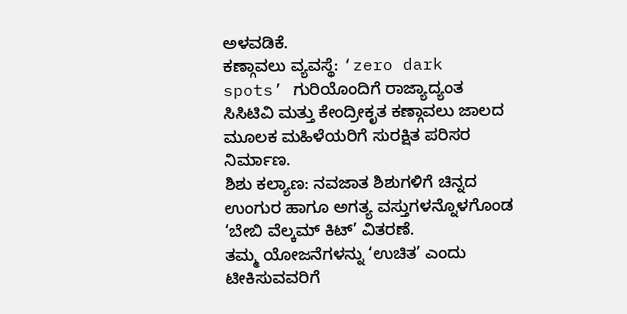ಅಳವಡಿಕೆ.
ಕಣ್ಗಾವಲು ವ್ಯವಸ್ಥೆ: ‘zero dark spots’ ಗುರಿಯೊಂದಿಗೆ ರಾಜ್ಯಾದ್ಯಂತ ಸಿಸಿಟಿವಿ ಮತ್ತು ಕೇಂದ್ರೀಕೃತ ಕಣ್ಗಾವಲು ಜಾಲದ ಮೂಲಕ ಮಹಿಳೆಯರಿಗೆ ಸುರಕ್ಷಿತ ಪರಿಸರ ನಿರ್ಮಾಣ.
ಶಿಶು ಕಲ್ಯಾಣ: ನವಜಾತ ಶಿಶುಗಳಿಗೆ ಚಿನ್ನದ ಉಂಗುರ ಹಾಗೂ ಅಗತ್ಯ ವಸ್ತುಗಳನ್ನೊಳಗೊಂಡ ‘ಬೇಬಿ ವೆಲ್ಕಮ್ ಕಿಟ್’ ವಿತರಣೆ.
ತಮ್ಮ ಯೋಜನೆಗಳನ್ನು ‘ಉಚಿತ’ ಎಂದು ಟೀಕಿಸುವವರಿಗೆ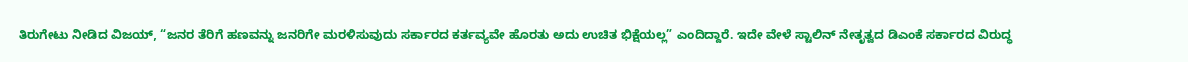ತಿರುಗೇಟು ನೀಡಿದ ವಿಜಯ್, “ಜನರ ತೆರಿಗೆ ಹಣವನ್ನು ಜನರಿಗೇ ಮರಳಿಸುವುದು ಸರ್ಕಾರದ ಕರ್ತವ್ಯವೇ ಹೊರತು ಅದು ಉಚಿತ ಭಿಕ್ಷೆಯಲ್ಲ” ಎಂದಿದ್ದಾರೆ. ಇದೇ ವೇಳೆ ಸ್ಟಾಲಿನ್ ನೇತೃತ್ವದ ಡಿಎಂಕೆ ಸರ್ಕಾರದ ವಿರುದ್ಧ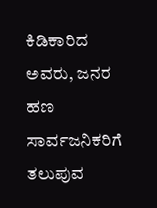ಕಿಡಿಕಾರಿದ ಅವರು, ಜನರ ಹಣ ಸಾರ್ವಜನಿಕರಿಗೆ ತಲುಪುವ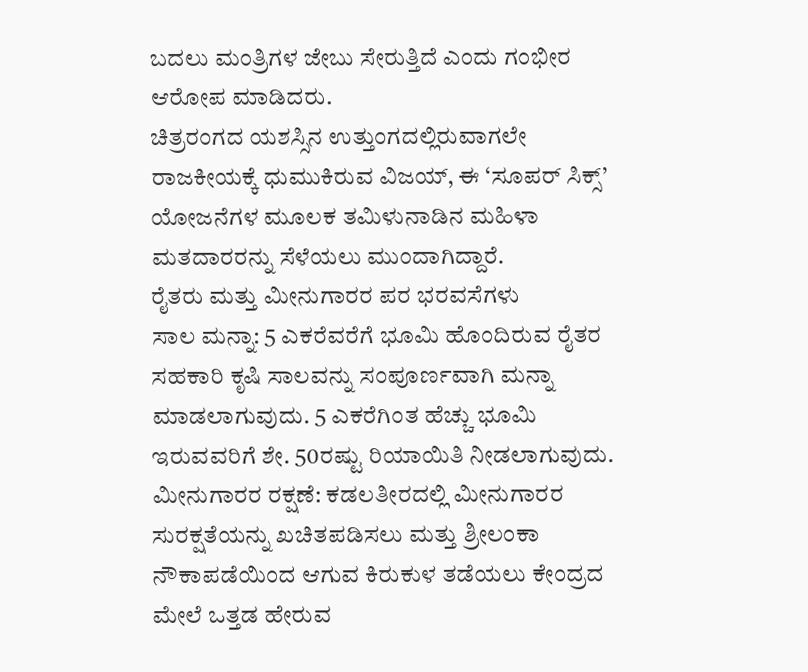ಬದಲು ಮಂತ್ರಿಗಳ ಜೇಬು ಸೇರುತ್ತಿದೆ ಎಂದು ಗಂಭೀರ ಆರೋಪ ಮಾಡಿದರು.
ಚಿತ್ರರಂಗದ ಯಶಸ್ಸಿನ ಉತ್ತುಂಗದಲ್ಲಿರುವಾಗಲೇ ರಾಜಕೀಯಕ್ಕೆ ಧುಮುಕಿರುವ ವಿಜಯ್, ಈ ‘ಸೂಪರ್ ಸಿಕ್ಸ್’ ಯೋಜನೆಗಳ ಮೂಲಕ ತಮಿಳುನಾಡಿನ ಮಹಿಳಾ ಮತದಾರರನ್ನು ಸೆಳೆಯಲು ಮುಂದಾಗಿದ್ದಾರೆ.
ರೈತರು ಮತ್ತು ಮೀನುಗಾರರ ಪರ ಭರವಸೆಗಳು
ಸಾಲ ಮನ್ನಾ: 5 ಎಕರೆವರೆಗೆ ಭೂಮಿ ಹೊಂದಿರುವ ರೈತರ ಸಹಕಾರಿ ಕೃಷಿ ಸಾಲವನ್ನು ಸಂಪೂರ್ಣವಾಗಿ ಮನ್ನಾ ಮಾಡಲಾಗುವುದು. 5 ಎಕರೆಗಿಂತ ಹೆಚ್ಚು ಭೂಮಿ ಇರುವವರಿಗೆ ಶೇ. 50ರಷ್ಟು ರಿಯಾಯಿತಿ ನೀಡಲಾಗುವುದು.
ಮೀನುಗಾರರ ರಕ್ಷಣೆ: ಕಡಲತೀರದಲ್ಲಿ ಮೀನುಗಾರರ ಸುರಕ್ಷತೆಯನ್ನು ಖಚಿತಪಡಿಸಲು ಮತ್ತು ಶ್ರೀಲಂಕಾ ನೌಕಾಪಡೆಯಿಂದ ಆಗುವ ಕಿರುಕುಳ ತಡೆಯಲು ಕೇಂದ್ರದ ಮೇಲೆ ಒತ್ತಡ ಹೇರುವ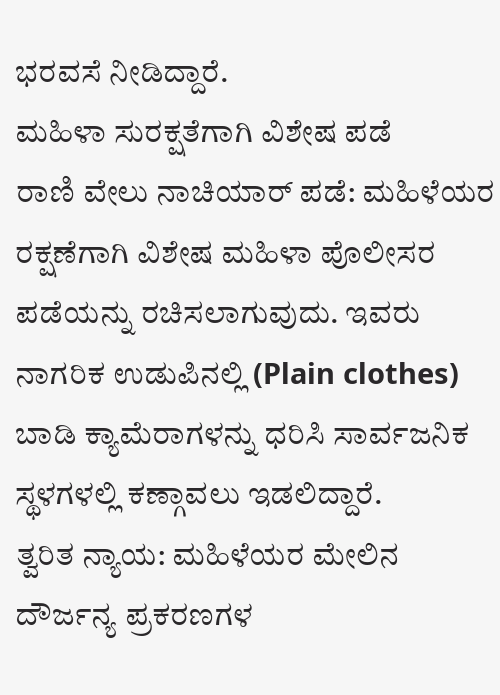ಭರವಸೆ ನೀಡಿದ್ದಾರೆ.
ಮಹಿಳಾ ಸುರಕ್ಷತೆಗಾಗಿ ವಿಶೇಷ ಪಡೆ
ರಾಣಿ ವೇಲು ನಾಚಿಯಾರ್ ಪಡೆ: ಮಹಿಳೆಯರ ರಕ್ಷಣೆಗಾಗಿ ವಿಶೇಷ ಮಹಿಳಾ ಪೊಲೀಸರ ಪಡೆಯನ್ನು ರಚಿಸಲಾಗುವುದು. ಇವರು ನಾಗರಿಕ ಉಡುಪಿನಲ್ಲಿ (Plain clothes) ಬಾಡಿ ಕ್ಯಾಮೆರಾಗಳನ್ನು ಧರಿಸಿ ಸಾರ್ವಜನಿಕ ಸ್ಥಳಗಳಲ್ಲಿ ಕಣ್ಗಾವಲು ಇಡಲಿದ್ದಾರೆ.
ತ್ವರಿತ ನ್ಯಾಯ: ಮಹಿಳೆಯರ ಮೇಲಿನ ದೌರ್ಜನ್ಯ ಪ್ರಕರಣಗಳ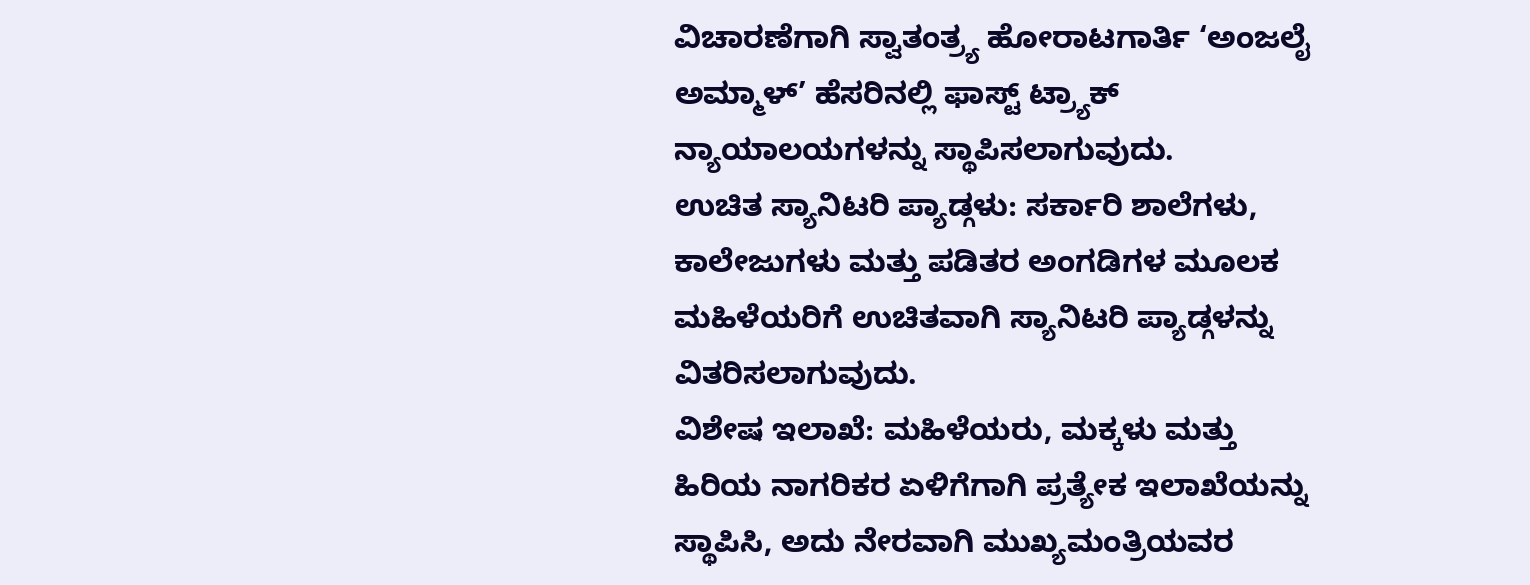ವಿಚಾರಣೆಗಾಗಿ ಸ್ವಾತಂತ್ರ್ಯ ಹೋರಾಟಗಾರ್ತಿ ‘ಅಂಜಲೈ ಅಮ್ಮಾಳ್’ ಹೆಸರಿನಲ್ಲಿ ಫಾಸ್ಟ್ ಟ್ರ್ಯಾಕ್ ನ್ಯಾಯಾಲಯಗಳನ್ನು ಸ್ಥಾಪಿಸಲಾಗುವುದು.
ಉಚಿತ ಸ್ಯಾನಿಟರಿ ಪ್ಯಾಡ್ಗಳು: ಸರ್ಕಾರಿ ಶಾಲೆಗಳು, ಕಾಲೇಜುಗಳು ಮತ್ತು ಪಡಿತರ ಅಂಗಡಿಗಳ ಮೂಲಕ ಮಹಿಳೆಯರಿಗೆ ಉಚಿತವಾಗಿ ಸ್ಯಾನಿಟರಿ ಪ್ಯಾಡ್ಗಳನ್ನು ವಿತರಿಸಲಾಗುವುದು.
ವಿಶೇಷ ಇಲಾಖೆ: ಮಹಿಳೆಯರು, ಮಕ್ಕಳು ಮತ್ತು ಹಿರಿಯ ನಾಗರಿಕರ ಏಳಿಗೆಗಾಗಿ ಪ್ರತ್ಯೇಕ ಇಲಾಖೆಯನ್ನು ಸ್ಥಾಪಿಸಿ, ಅದು ನೇರವಾಗಿ ಮುಖ್ಯಮಂತ್ರಿಯವರ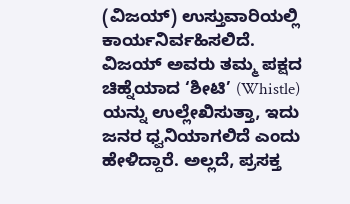(ವಿಜಯ್) ಉಸ್ತುವಾರಿಯಲ್ಲಿ ಕಾರ್ಯನಿರ್ವಹಿಸಲಿದೆ.
ವಿಜಯ್ ಅವರು ತಮ್ಮ ಪಕ್ಷದ ಚಿಹ್ನೆಯಾದ ‘ಶೀಟಿ’ (Whistle) ಯನ್ನು ಉಲ್ಲೇಖಿಸುತ್ತಾ, ಇದು ಜನರ ಧ್ವನಿಯಾಗಲಿದೆ ಎಂದು ಹೇಳಿದ್ದಾರೆ. ಅಲ್ಲದೆ, ಪ್ರಸಕ್ತ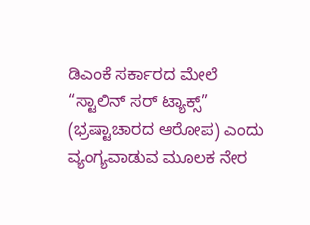ಡಿಎಂಕೆ ಸರ್ಕಾರದ ಮೇಲೆ “ಸ್ಟಾಲಿನ್ ಸರ್ ಟ್ಯಾಕ್ಸ್” (ಭ್ರಷ್ಟಾಚಾರದ ಆರೋಪ) ಎಂದು ವ್ಯಂಗ್ಯವಾಡುವ ಮೂಲಕ ನೇರ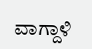ವಾಗ್ದಾಳಿ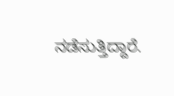ನಡೆಸುತ್ತಿದ್ದಾರೆ.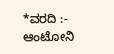*ವರದಿ :- ಆಂಟೋನಿ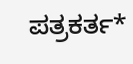ಪತ್ರಕರ್ತ*